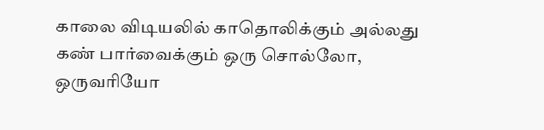காலை விடியலில் காதொலிக்கும் அல்லது கண் பார்வைக்கும் ஒரு சொல்லோ, ஒருவரியோ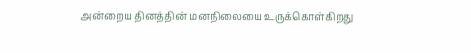அன்றைய தினத்தின் மனநிலையை உருக்கொள்கிறது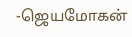-ஜெயமோகன்